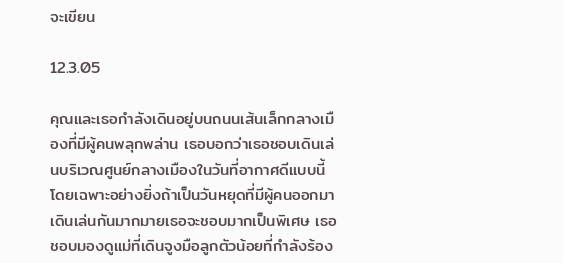จะเขียน

12.3.05

คุณและเธอกำลังเดินอยู่บนถนนเส้นเล็กกลางเมืองที่มีผู้คนพลุกพล่าน เธอบอกว่าเธอชอบเดินเล่นบริเวณศูนย์กลางเมืองในวันที่อากาศดีแบบนี้ โดยเฉพาะอย่างยิ่งถ้าเป็นวันหยุดที่มีผู้คนออกมาเดินเล่นกันมากมายเธอจะชอบมากเป็นพิเศษ เธอชอบมองดูแม่ที่เดินจูงมือลูกตัวน้อยที่กำลังร้อง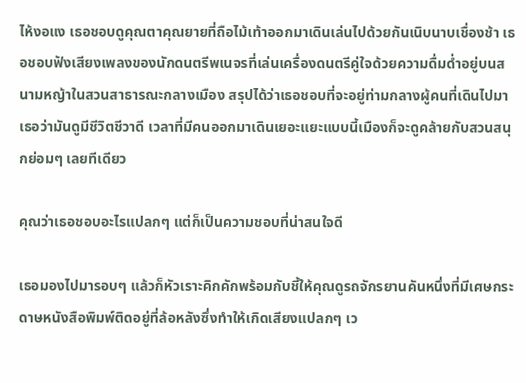ไห้งอแง เธอชอบดูคุณตาคุณยายที่ถือไม้เท้าออกมาเดินเล่นไปด้วยกันเนิบนาบเชื่องช้า เธอชอบฟังเสียงเพลงของนักดนตรีพเนจรที่เล่นเครื่องดนตรีคู่ใจด้วยความดื่มด่ำอยู่บนสนามหญ้าในสวนสาธารณะกลางเมือง สรุปได้ว่าเธอชอบที่จะอยู่ท่ามกลางผู้คนที่เดินไปมา เธอว่ามันดูมีชีวิตชีวาดี เวลาที่มีคนออกมาเดินเยอะแยะแบบนี้เมืองก็จะดูคล้ายกับสวนสนุกย่อมๆ เลยทีเดียว

คุณว่าเธอชอบอะไรแปลกๆ แต่ก็เป็นความชอบที่น่าสนใจดี

เธอมองไปมารอบๆ แล้วก็หัวเราะคิกคักพร้อมกับชี้ให้คุณดูรถจักรยานคันหนึ่งที่มีเศษกระดาษหนังสือพิมพ์ติดอยู่ที่ล้อหลังซึ่งทำให้เกิดเสียงแปลกๆ เว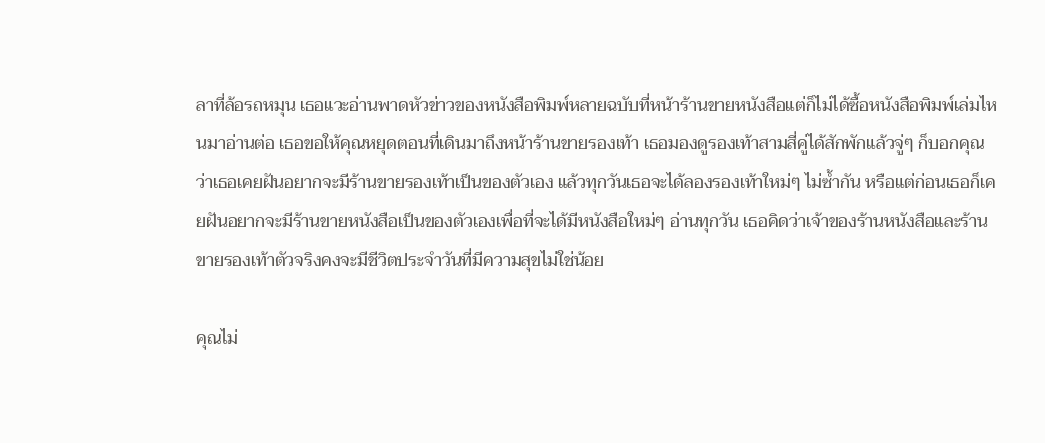ลาที่ล้อรถหมุน เธอแวะอ่านพาดหัวข่าวของหนังสือพิมพ์หลายฉบับที่หน้าร้านขายหนังสือแต่ก็ไม่ได้ซื้อหนังสือพิมพ์เล่มไหนมาอ่านต่อ เธอขอให้คุณหยุดตอนที่เดินมาถึงหน้าร้านขายรองเท้า เธอมองดูรองเท้าสามสี่คู่ได้สักพักแล้วจู่ๆ ก็บอกคุณว่าเธอเคยฝันอยากจะมีร้านขายรองเท้าเป็นของตัวเอง แล้วทุกวันเธอจะได้ลองรองเท้าใหม่ๆ ไม่ซ้ำกัน หรือแต่ก่อนเธอก็เคยฝันอยากจะมีร้านขายหนังสือเป็นของตัวเองเพื่อที่จะได้มีหนังสือใหม่ๆ อ่านทุกวัน เธอคิดว่าเจ้าของร้านหนังสือและร้านขายรองเท้าตัวจริงคงจะมีชีวิตประจำวันที่มีความสุขไม่ใช่น้อย

คุณไม่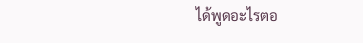ได้พูดอะไรตอ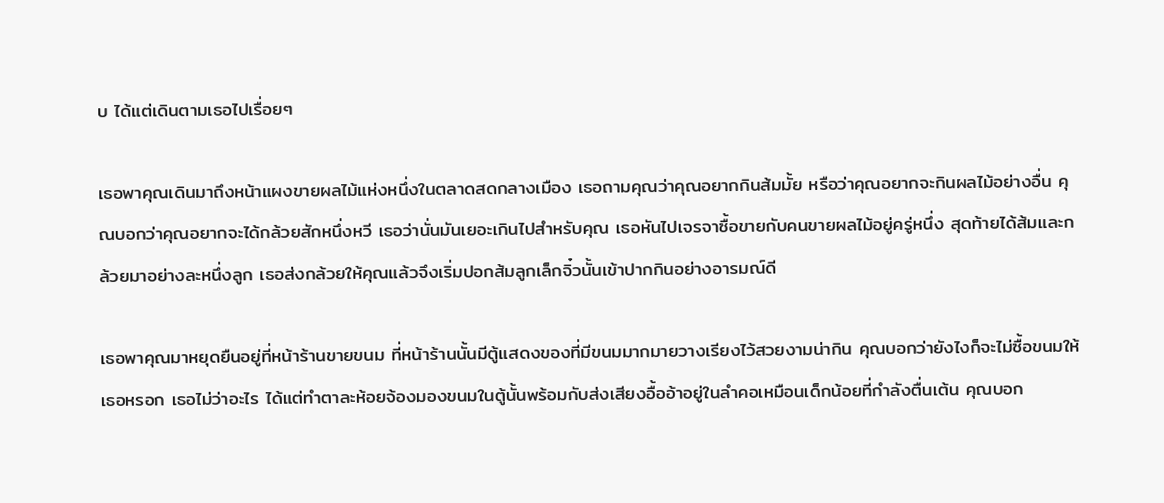บ ได้แต่เดินตามเธอไปเรื่อยๆ

เธอพาคุณเดินมาถึงหน้าแผงขายผลไม้แห่งหนึ่งในตลาดสดกลางเมือง เธอถามคุณว่าคุณอยากกินส้มมั้ย หรือว่าคุณอยากจะกินผลไม้อย่างอื่น คุณบอกว่าคุณอยากจะได้กล้วยสักหนึ่งหวี เธอว่านั่นมันเยอะเกินไปสำหรับคุณ เธอหันไปเจรจาซื้อขายกับคนขายผลไม้อยู่ครู่หนึ่ง สุดท้ายได้ส้มและกล้วยมาอย่างละหนึ่งลูก เธอส่งกล้วยให้คุณแล้วจึงเริ่มปอกส้มลูกเล็กจิ๋วนั้นเข้าปากกินอย่างอารมณ์ดี

เธอพาคุณมาหยุดยืนอยู่ที่หน้าร้านขายขนม ที่หน้าร้านนั้นมีตู้แสดงของที่มีขนมมากมายวางเรียงไว้สวยงามน่ากิน คุณบอกว่ายังไงก็จะไม่ซื้อขนมให้เธอหรอก เธอไม่ว่าอะไร ได้แต่ทำตาละห้อยจ้องมองขนมในตู้นั้นพร้อมกับส่งเสียงอื้ออ้าอยู่ในลำคอเหมือนเด็กน้อยที่กำลังตื่นเต้น คุณบอก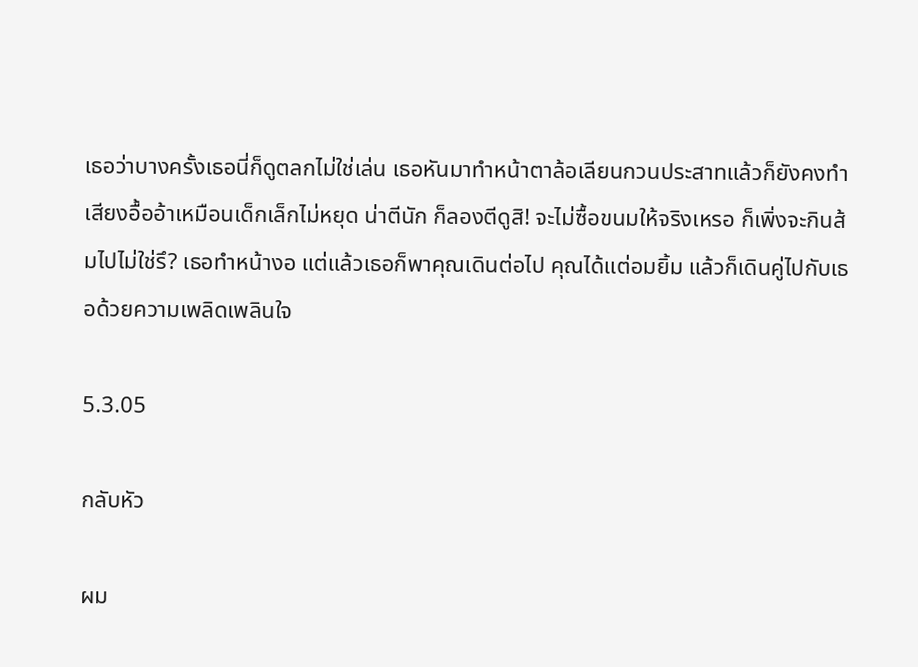เธอว่าบางครั้งเธอนี่ก็ดูตลกไม่ใช่เล่น เธอหันมาทำหน้าตาล้อเลียนกวนประสาทแล้วก็ยังคงทำเสียงอื้ออ้าเหมือนเด็กเล็กไม่หยุด น่าตีนัก ก็ลองตีดูสิ! จะไม่ซื้อขนมให้จริงเหรอ ก็เพิ่งจะกินส้มไปไม่ใช่รึ? เธอทำหน้างอ แต่แล้วเธอก็พาคุณเดินต่อไป คุณได้แต่อมยิ้ม แล้วก็เดินคู่ไปกับเธอด้วยความเพลิดเพลินใจ

5.3.05

กลับหัว

ผม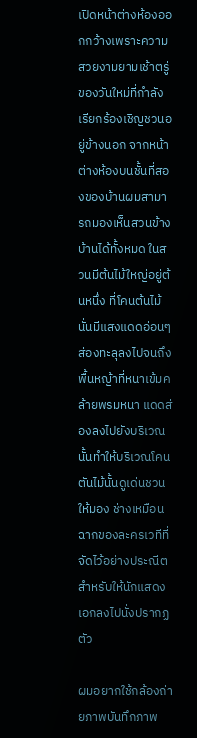เปิดหน้าต่างห้องออกกว้างเพราะความสวยงามยามเช้าตรู่ของวันใหม่ที่กำลังเรียกร้องเชิญชวนอยู่ข้างนอก จากหน้าต่างห้องบนชั้นที่สองของบ้านผมสามารถมองเห็นสวนข้างบ้านได้ทั้งหมด ในสวนมีต้นไม้ใหญ่อยู่ต้นหนึ่ง ที่โคนต้นไม้นั่นมีแสงแดดอ่อนๆ ส่องทะลุลงไปจนถึงพื้นหญ้าที่หนาเข้มคล้ายพรมหนา แดดส่องลงไปยังบริเวณนั้นทำให้บริเวณโคนตันไม้นั้นดูเด่นชวนให้มอง ช่างเหมือนฉากของละครเวทีที่จัดไว้อย่างประณีตสำหรับให้นักแสดงเอกลงไปนั่งปรากฏตัว

ผมอยากใช้กล้องถ่ายภาพบันทึกภาพ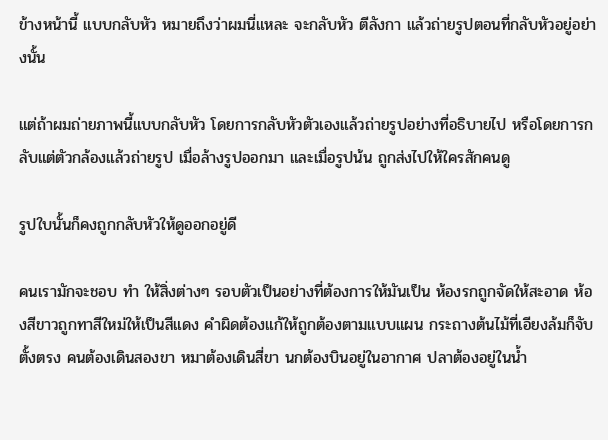ข้างหน้านี้ แบบกลับหัว หมายถึงว่าผมนี่แหละ จะกลับหัว ตีลังกา แล้วถ่ายรูปตอนที่กลับหัวอยู่อย่างนั้น

แต่ถ้าผมถ่ายภาพนี้แบบกลับหัว โดยการกลับหัวตัวเองแล้วถ่ายรูปอย่างที่อธิบายไป หรือโดยการกลับแต่ตัวกล้องแล้วถ่ายรูป เมื่อล้างรูปออกมา และเมื่อรูปน้น ถูกส่งไปให้ใครสักคนดู

รูปใบนั้นก็คงถูกกลับหัวให้ดูออกอยู่ดี

คนเรามักจะชอบ ทำ ให้สิ่งต่างๆ รอบตัวเป็นอย่างที่ต้องการให้มันเป็น ห้องรกถูกจัดให้สะอาด ห้องสีขาวถูกทาสีใหม่ให้เป็นสีแดง คำผิดต้องแก้ให้ถูกต้องตามแบบแผน กระถางต้นไม้ที่เอียงล้มก็จับตั้งตรง คนต้องเดินสองขา หมาต้องเดินสี่ขา นกต้องบินอยู่ในอากาศ ปลาต้องอยู่ในน้ำ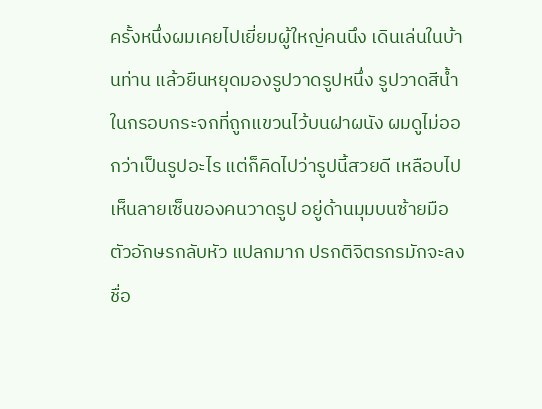ครั้งหนึ่งผมเคยไปเยี่ยมผู้ใหญ่คนนึง เดินเล่นในบ้านท่าน แล้วยืนหยุดมองรูปวาดรูปหนึ่ง รูปวาดสีน้ำในกรอบกระจกที่ถูกแขวนไว้บนฝาผนัง ผมดูไม่ออกว่าเป็นรูปอะไร แต่ก็คิดไปว่ารูปนี้สวยดี เหลือบไปเห็นลายเซ็นของคนวาดรูป อยู่ด้านมุมบนซ้ายมือ ตัวอักษรกลับหัว แปลกมาก ปรกติจิตรกรมักจะลงชื่อ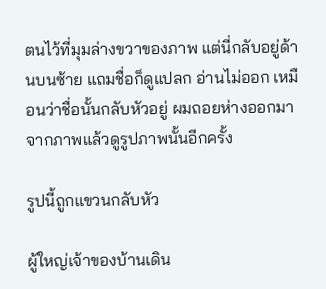ตนไว้ที่มุมล่างขวาของภาพ แต่นี่กลับอยู่ด้านบนซ้าย แถมชื่อก็ดูแปลก อ่านไม่ออก เหมือนว่าชื่อนั้นกลับหัวอยู่ ผมถอยห่างออกมาจากภาพแล้วดูรูปภาพนั้นอีกครั้ง

รูปนี้ถูกแขวนกลับหัว

ผู้ใหญ่เจ้าของบ้านเดิน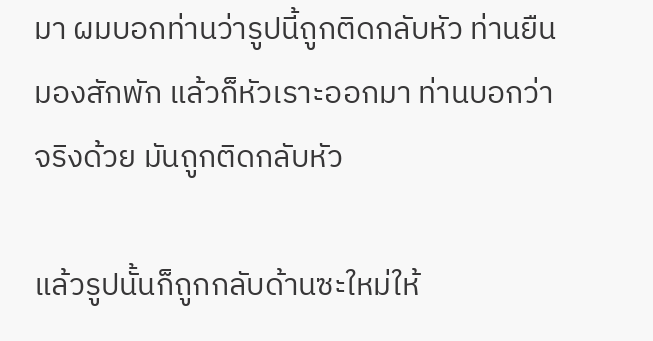มา ผมบอกท่านว่ารูปนี้ถูกติดกลับหัว ท่านยืนมองสักพัก แล้วก็หัวเราะออกมา ท่านบอกว่า จริงด้วย มันถูกติดกลับหัว

แล้วรูปนั้นก็ถูกกลับด้านซะใหม่ให้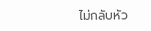ไม่กลับหัว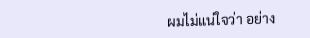ผมไม่แน่ใจว่า อย่าง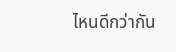ไหนดีกว่ากัน